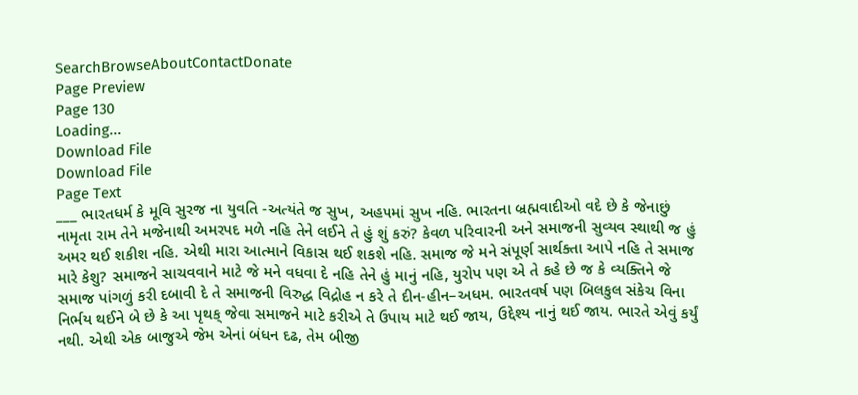SearchBrowseAboutContactDonate
Page Preview
Page 130
Loading...
Download File
Download File
Page Text
___ ભારતધર્મ કે મૂવિ સુરજ ના યુવતિ -અત્યંતે જ સુખ, અહ૫માં સુખ નહિ. ભારતના બ્રહ્મવાદીઓ વદે છે કે જેનાછું નામૃતા રામ તેને મજેનાથી અમરપદ મળે નહિ તેને લઈને તે હું શું કરું? કેવળ પરિવારની અને સમાજની સુવ્યવ સ્થાથી જ હું અમર થઈ શકીશ નહિ. એથી મારા આત્માને વિકાસ થઈ શકશે નહિ. સમાજ જે મને સંપૂર્ણ સાર્થક્તા આપે નહિ તે સમાજ મારે કેશુ? સમાજને સાચવવાને માટે જે મને વધવા દે નહિ તેને હું માનું નહિ, યુરોપ પણ એ તે કહે છે જ કે વ્યક્તિને જે સમાજ પાંગળું કરી દબાવી દે તે સમાજની વિરુદ્ધ વિદ્રોહ ન કરે તે દીન-હીન–અધમ. ભારતવર્ષ પણ બિલકુલ સંકેચ વિના નિર્ભય થઈને બે છે કે આ પૃથક્ જેવા સમાજને માટે કરીએ તે ઉપાય માટે થઈ જાય, ઉદ્દેશ્ય નાનું થઈ જાય. ભારતે એવું કર્યું નથી. એથી એક બાજુએ જેમ એનાં બંધન દઢ, તેમ બીજી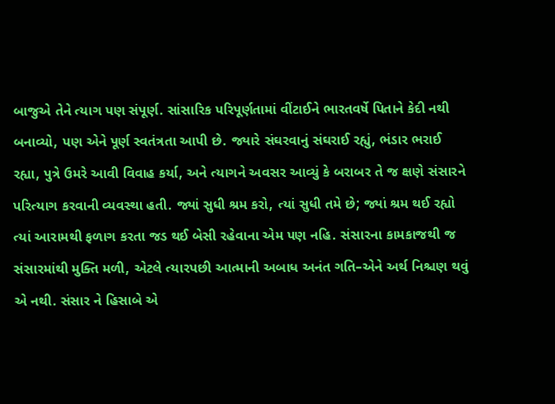બાજુએ તેને ત્યાગ પણ સંપૂર્ણ. સાંસારિક પરિપૂર્ણતામાં વીંટાઈને ભારતવર્ષે પિતાને કેદી નથી બનાવ્યો, પણ એને પૂર્ણ સ્વતંત્રતા આપી છે. જ્યારે સંઘરવાનું સંઘરાઈ રહ્યું, ભંડાર ભરાઈ રહ્યા, પુત્રે ઉમરે આવી વિવાહ કર્યા, અને ત્યાગને અવસર આવ્યું કે બરાબર તે જ ક્ષણે સંસારને પરિત્યાગ કરવાની વ્યવસ્થા હતી. જ્યાં સુધી શ્રમ કરો, ત્યાં સુધી તમે છે; જ્યાં શ્રમ થઈ રહ્યો ત્યાં આરામથી ફળાગ કરતા જડ થઈ બેસી રહેવાના એમ પણ નહિ. સંસારના કામકાજથી જ સંસારમાંથી મુક્તિ મળી, એટલે ત્યારપછી આત્માની અબાધ અનંત ગતિ–એને અર્થ નિશ્ચણ થવું એ નથી. સંસાર ને હિસાબે એ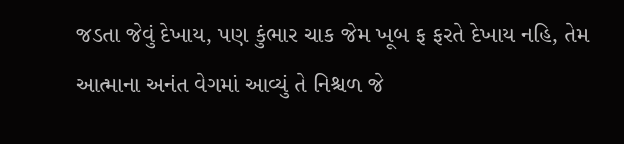જડતા જેવું દેખાય, પણ કુંભાર ચાક જેમ ખૂબ ફ ફરતે દેખાય નહિ, તેમ આત્માના અનંત વેગમાં આવ્યું તે નિશ્ચળ જે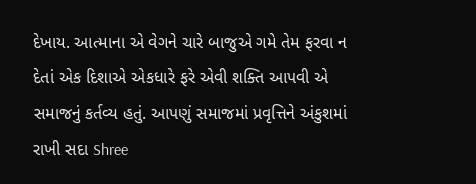દેખાય. આત્માના એ વેગને ચારે બાજુએ ગમે તેમ ફરવા ન દેતાં એક દિશાએ એકધારે ફરે એવી શક્તિ આપવી એ સમાજનું કર્તવ્ય હતું. આપણું સમાજમાં પ્રવૃત્તિને અંકુશમાં રાખી સદા Shree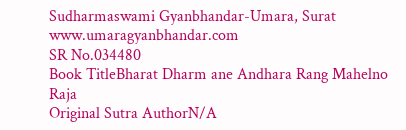Sudharmaswami Gyanbhandar-Umara, Surat www.umaragyanbhandar.com
SR No.034480
Book TitleBharat Dharm ane Andhara Rang Mahelno Raja
Original Sutra AuthorN/A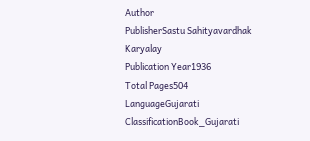Author
PublisherSastu Sahityavardhak Karyalay
Publication Year1936
Total Pages504
LanguageGujarati
ClassificationBook_Gujarati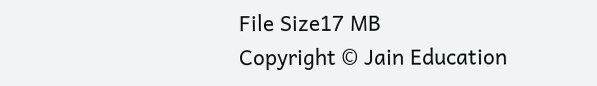File Size17 MB
Copyright © Jain Education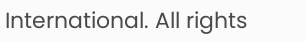International. All rights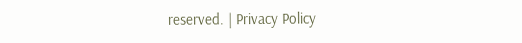reserved. | Privacy Policy